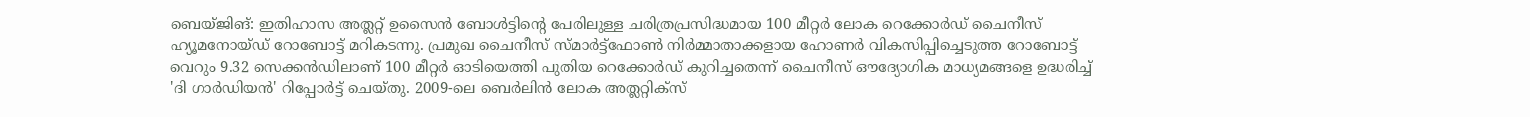ബെയ്ജിങ്: ഇതിഹാസ അത്ലറ്റ് ഉസൈൻ ബോൾട്ടിന്റെ പേരിലുള്ള ചരിത്രപ്രസിദ്ധമായ 100 മീറ്റർ ലോക റെക്കോർഡ് ചൈനീസ് ഹ്യൂമനോയ്ഡ് റോബോട്ട് മറികടന്നു. പ്രമുഖ ചൈനീസ് സ്മാർട്ട്ഫോൺ നിർമ്മാതാക്കളായ ഹോണർ വികസിപ്പിച്ചെടുത്ത റോബോട്ട് വെറും 9.32 സെക്കൻഡിലാണ് 100 മീറ്റർ ഓടിയെത്തി പുതിയ റെക്കോർഡ് കുറിച്ചതെന്ന് ചൈനീസ് ഔദ്യോഗിക മാധ്യമങ്ങളെ ഉദ്ധരിച്ച് 'ദി ഗാർഡിയൻ' റിപ്പോർട്ട് ചെയ്തു. 2009-ലെ ബെർലിൻ ലോക അത്ലറ്റിക്സ്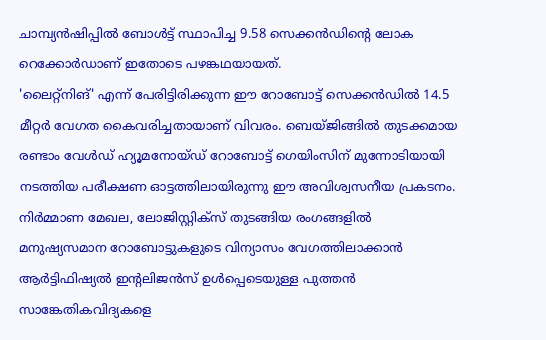ചാമ്പ്യൻഷിപ്പിൽ ബോൾട്ട് സ്ഥാപിച്ച 9.58 സെക്കൻഡിന്റെ ലോക റെക്കോർഡാണ് ഇതോടെ പഴങ്കഥയായത്.
'ലൈറ്റ്നിങ്' എന്ന് പേരിട്ടിരിക്കുന്ന ഈ റോബോട്ട് സെക്കൻഡിൽ 14.5 മീറ്റർ വേഗത കൈവരിച്ചതായാണ് വിവരം. ബെയ്ജിങ്ങിൽ തുടക്കമായ രണ്ടാം വേൾഡ് ഹ്യൂമനോയ്ഡ് റോബോട്ട് ഗെയിംസിന് മുന്നോടിയായി നടത്തിയ പരീക്ഷണ ഓട്ടത്തിലായിരുന്നു ഈ അവിശ്വസനീയ പ്രകടനം. നിർമ്മാണ മേഖല, ലോജിസ്റ്റിക്സ് തുടങ്ങിയ രംഗങ്ങളിൽ മനുഷ്യസമാന റോബോട്ടുകളുടെ വിന്യാസം വേഗത്തിലാക്കാൻ ആർട്ടിഫിഷ്യൽ ഇന്റലിജൻസ് ഉൾപ്പെടെയുള്ള പുത്തൻ സാങ്കേതികവിദ്യകളെ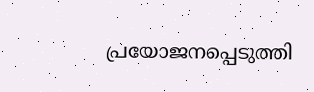പ്രയോജനപ്പെടുത്തി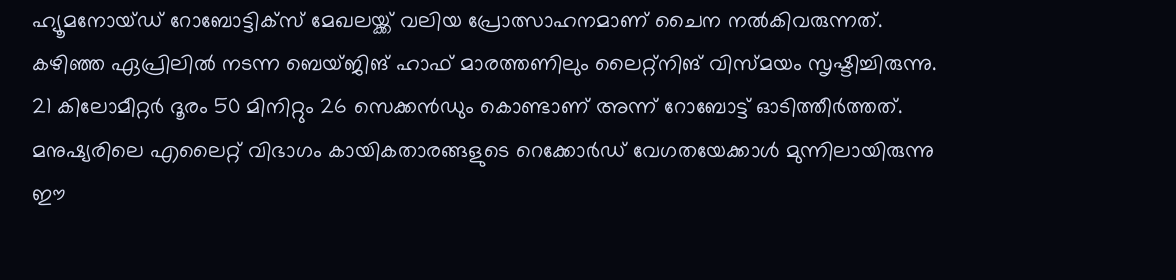ഹ്യൂമനോയ്ഡ് റോബോട്ടിക്സ് മേഖലയ്ക്ക് വലിയ പ്രോത്സാഹനമാണ് ചൈന നൽകിവരുന്നത്.
കഴിഞ്ഞ ഏപ്രിലിൽ നടന്ന ബെയ്ജിങ് ഹാഫ് മാരത്തണിലും ലൈറ്റ്നിങ് വിസ്മയം സൃഷ്ടിച്ചിരുന്നു. 21 കിലോമീറ്റർ ദൂരം 50 മിനിറ്റും 26 സെക്കൻഡും കൊണ്ടാണ് അന്ന് റോബോട്ട് ഓടിത്തീർത്തത്. മനുഷ്യരിലെ എലൈറ്റ് വിഭാഗം കായികതാരങ്ങളുടെ റെക്കോർഡ് വേഗതയേക്കാൾ മുന്നിലായിരുന്നു ഈ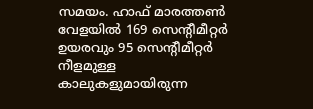സമയം. ഹാഫ് മാരത്തൺ വേളയിൽ 169 സെന്റീമീറ്റർ ഉയരവും 95 സെന്റീമീറ്റർ നീളമുള്ള കാലുകളുമായിരുന്ന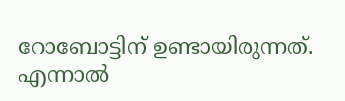റോബോട്ടിന് ഉണ്ടായിരുന്നത്. എന്നാൽ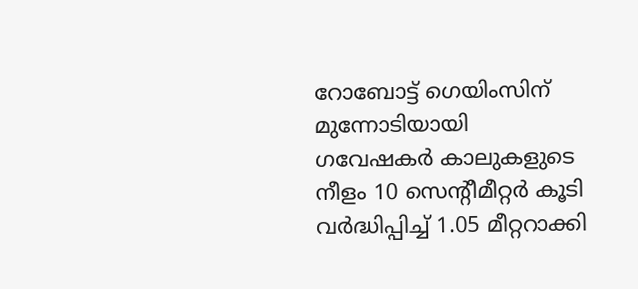റോബോട്ട് ഗെയിംസിന് മുന്നോടിയായി ഗവേഷകർ കാലുകളുടെ നീളം 10 സെന്റീമീറ്റർ കൂടി വർദ്ധിപ്പിച്ച് 1.05 മീറ്ററാക്കി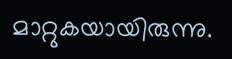മാറ്റുകയായിരുന്നു.